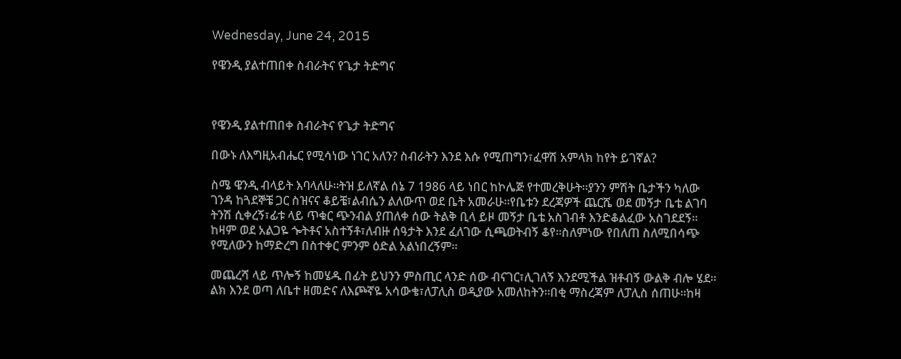Wednesday, June 24, 2015

የዌንዲ ያልተጠበቀ ስብራትና የጌታ ትድግና



የዌንዲ ያልተጠበቀ ስብራትና የጌታ ትድግና

በውኑ ለእግዚአብሔር የሚሳነው ነገር አለን? ስብራትን እንደ እሱ የሚጠግን፣ፈዋሽ አምላክ ከየት ይገኛል?

ስሜ ዌንዲ ብላይት እባላለሁ፡፡ትዝ ይለኛል ሰኔ 7 1986 ላይ ነበር ከኮሌጅ የተመረቅሁት፡፡ያንን ምሽት ቤታችን ካለው ገንዳ ከጓደኞቼ ጋር ስዝናና ቆይቼ፣ልብሴን ልለውጥ ወደ ቤት አመራሁ፡፡የቤቱን ደረጃዎች ጨርሼ ወደ መኝታ ቤቴ ልገባ ትንሽ ሲቀረኝ፣ፊቱ ላይ ጥቁር ጭንብል ያጠለቀ ሰው ትልቅ ቢላ ይዞ መኝታ ቤቴ አስገብቶ እንድቆልፈው አስገደደኝ፡፡ከዛም ወደ አልጋዬ ጐትቶና አስተኝቶ፣ለብዙ ሰዓታት እንደ ፈለገው ሲጫወትብኝ ቆየ፡፡ስለምነው የበለጠ ስለሚበሳጭ የሚለውን ከማድረግ በስተቀር ምንም ዕድል አልነበረኝም፡፡

መጨረሻ ላይ ጥሎኝ ከመሄዱ በፊት ይህንን ምስጢር ላንድ ሰው ብናገር፣ሊገለኝ እንደሚችል ዝቶብኝ ውልቅ ብሎ ሄደ፡፡ልክ እንደ ወጣ ለቤተ ዘመድና ለእጮኛዬ አሳውቄ፣ለፓሊስ ወዲያው አመለከትን፡፡በቂ ማስረጃም ለፓሊስ ሰጠሁ፡፡ከዛ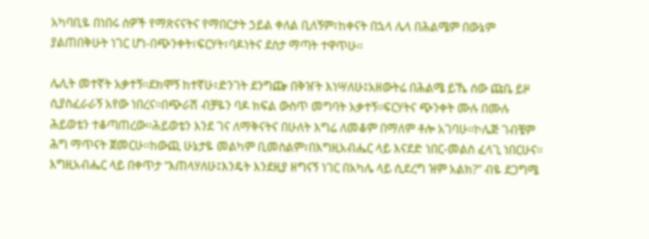አካባቢዬ በነበሩ ሰዎች የማጽናናትና የማበርታት ኃይል ቀለል ቢለኝም፣ከቀናት በኋላ ሌላ በሕልሜም በውኔም ያልጠበቅሁት ነገር ሆነ-በጭንቀት፣ፍርሃት፣ባዶነትና ደስታ ማጣት ተዋጥሁ፡፡

ሌሊት መተኛት አቃተኝ፡፡ደክሞኝ ከተኛሁ፣ድንገት ደንግጬ በቅዠት እነሣለሁ፤አዘውትሬ በሕልሜ ይኼ ሰው ጩቤ ይዞ ሲያስፈራራኝ አየው ነበረና፡፡በጭራሽ ብቻዬን ባዶ ክፍል ውስጥ መግባት አቃተኝ፡፡ፍርሃትና ጭንቀት ሙሉ በሙሉ ሕይወቴን ተቆጣጠረው፡፡ሕይወቴን እንደ ገና ለማቅናትና በሁለት እግሬ ለመቆም በማለም ቶሎ አገባሁ፡፡ኮሌጅ ገብቼም ሕግ ማጥናት ጀመርሁ፡፡ከውጪ ሁኔታዬ መልካም ቢመስልም፣በእግዚአብሔር ላይ እናደድ ነበር-መልስ ፈላጊ ነበርሁና፡፡እግዚአብሔር ላይ በቀጥታ “እጠላሃለሁ፤እንዴት እንደዚያ ዘግናኝ ነገር በአካሌ ላይ ሲደረግ ዝም አልክ?” ብዬ ደጋግሜ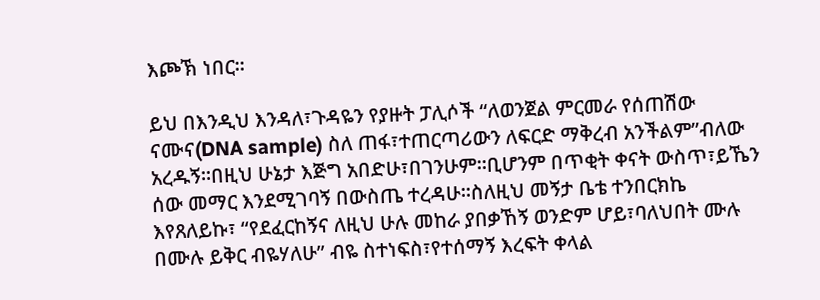እጮኽ ነበር፡፡

ይህ በእንዲህ እንዳለ፣ጉዳዬን የያዙት ፓሊሶች “ለወንጀል ምርመራ የሰጠሽው ናሙና(DNA sample) ስለ ጠፋ፣ተጠርጣሪውን ለፍርድ ማቅረብ አንችልም”ብለው አረዱኝ፡፡በዚህ ሁኔታ እጅግ አበድሁ፣በገንሁም፡፡ቢሆንም በጥቂት ቀናት ውስጥ፣ይኼን ሰው መማር እንደሚገባኝ በውስጤ ተረዳሁ፡፡ስለዚህ መኝታ ቤቴ ተንበርክኬ እየጸለይኩ፣ “የደፈርከኝና ለዚህ ሁሉ መከራ ያበቃኸኝ ወንድም ሆይ፣ባለህበት ሙሉ በሙሉ ይቅር ብዬሃለሁ” ብዬ ስተነፍስ፣የተሰማኝ እረፍት ቀላል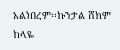አልነበረም፡፡ኩንታል ሸክም ከላዬ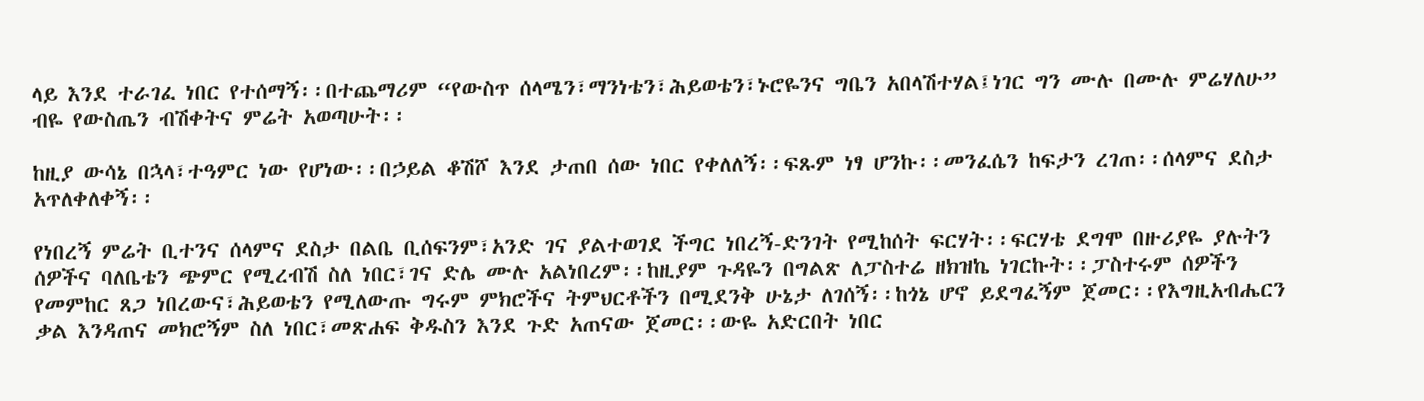ላይ እንደ ተራገፈ ነበር የተሰማኝ፡፡በተጨማሪም “የውስጥ ሰላሜን፣ማንነቴን፣ሕይወቴን፣ኑሮዬንና ግቤን አበላሽተሃል፤ነገር ግን ሙሉ በሙሉ ምሬሃለሁ” ብዬ የውስጤን ብሽቀትና ምሬት አወጣሁት፡፡

ከዚያ ውሳኔ በኋላ፣ተዓምር ነው የሆነው፡፡በኃይል ቆሽሾ እንደ ታጠበ ሰው ነበር የቀለለኝ፡፡ፍጹም ነፃ ሆንኩ፡፡መንፈሴን ከፍታን ረገጠ፡፡ሰላምና ደስታ አጥለቀለቀኝ፡፡

የነበረኝ ምሬት ቢተንና ሰላምና ደስታ በልቤ ቢሰፍንም፣አንድ ገና ያልተወገደ ችግር ነበረኝ-ድንገት የሚከሰት ፍርሃት፡፡ፍርሃቴ ደግሞ በዙሪያዬ ያሉትን ሰዎችና ባለቤቴን ጭምር የሚረብሽ ስለ ነበር፣ገና ድሌ ሙሉ አልነበረም፡፡ከዚያም ጉዳዬን በግልጽ ለፓስተሬ ዘክዝኬ ነገርኩት፡፡ፓስተሩም ሰዎችን የመምከር ጸጋ ነበረውና፣ሕይወቴን የሚለውጡ ግሩም ምክሮችና ትምህርቶችን በሚደንቅ ሁኔታ ለገሰኝ፡፡ከጎኔ ሆኖ ይደግፈኝም ጀመር፡፡የእግዚአብሔርን ቃል እንዳጠና መክሮኝም ስለ ነበር፣መጽሐፍ ቅዱስን እንደ ጉድ አጠናው ጀመር፡፡ውዬ አድርበት ነበር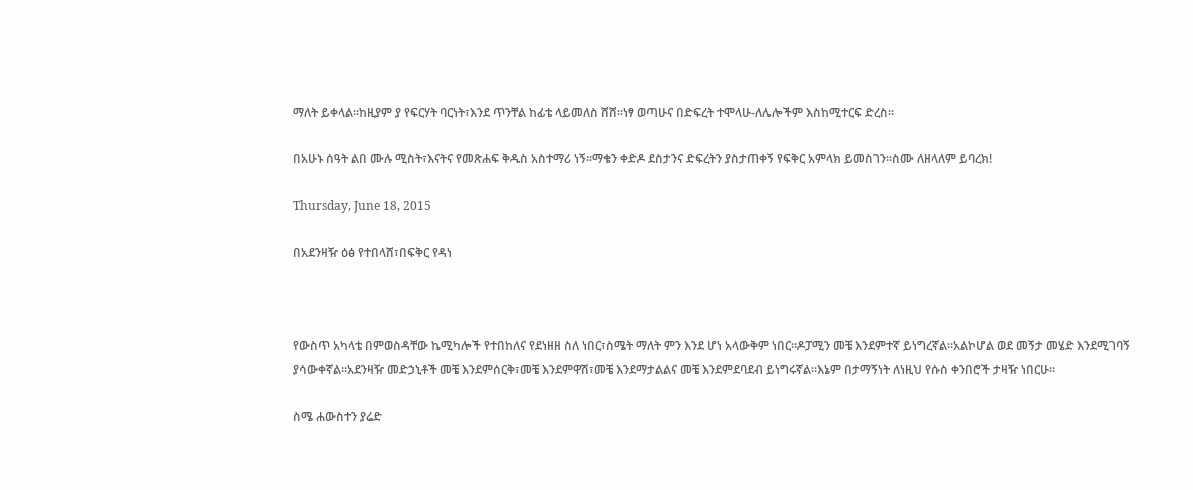ማለት ይቀላል፡፡ከዚያም ያ የፍርሃት ባርነት፣እንደ ጥንቸል ከፊቴ ላይመለስ ሸሸ፡፡ነፃ ወጣሁና በድፍረት ተሞላሁ-ለሌሎችም እስከሚተርፍ ድረስ፡፡

በአሁኑ ሰዓት ልበ ሙሉ ሚስት፣እናትና የመጽሐፍ ቅዱስ አስተማሪ ነኝ፡፡ማቄን ቀድዶ ደስታንና ድፍረትን ያስታጠቀኝ የፍቅር አምላክ ይመስገን፡፡ስሙ ለዘላለም ይባረክ!

Thursday, June 18, 2015

በአደንዛዥ ዕፅ የተበላሸ፣በፍቅር የዳነ



የውስጥ አካላቴ በምወስዳቸው ኬሚካሎች የተበከለና የደነዘዘ ስለ ነበር፣ስሜት ማለት ምን እንደ ሆነ አላውቅም ነበር፡፡ዶፓሚን መቼ እንደምተኛ ይነግረኛል፡፡አልኮሆል ወደ መኝታ መሄድ እንደሚገባኝ ያሳውቀኛል፡፡አደንዛዥ መድኃኒቶች መቼ እንደምሰርቅ፣መቼ እንደምዋሽ፣መቼ እንደማታልልና መቼ እንደምደባደብ ይነግሩኛል፡፡እኔም በታማኝነት ለነዚህ የሱስ ቀንበሮች ታዛዥ ነበርሁ፡፡

ስሜ ሐውስተን ያሬድ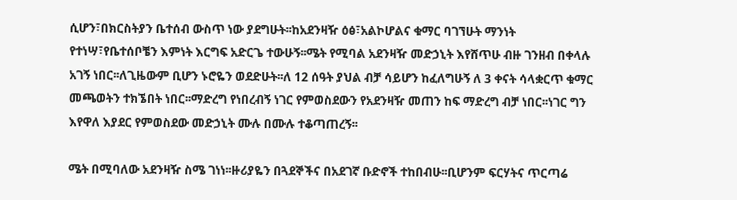ሲሆን፣በክርስትያን ቤተሰብ ውስጥ ነው ያደግሁት፡፡ከአደንዛዥ ዕፅ፣አልኮሆልና ቁማር ባገኘሁት ማንነት የተነሣ፣የቤተሰቦቼን እምነት እርግፍ አድርጌ ተውሁኝ፡፡ሜት የሚባል አደንዛዥ መድኃኒት እየሸጥሁ ብዙ ገንዘብ በቀላሉ አገኝ ነበር፡፡ለጊዜውም ቢሆን ኑሮዬን ወደድሁት፡፡ለ 12 ሰዓት ያህል ብቻ ሳይሆን ከፈለግሁኝ ለ 3 ቀናት ሳላቋርጥ ቁማር መጫወትን ተክኜበት ነበር፡፡ማድረግ የነበረብኝ ነገር የምወስደውን የአደንዛዥ መጠን ከፍ ማድረግ ብቻ ነበር፡፡ነገር ግን እየዋለ እያደር የምወስደው መድኃኒት ሙሉ በሙሉ ተቆጣጠረኝ፡፡

ሜት በሚባለው አደንዛዥ ስሜ ገነነ፡፡ዙሪያዬን በጓደኞችና በአደገኛ ቡድኖች ተከበብሁ፡፡ቢሆንም ፍርሃትና ጥርጣሬ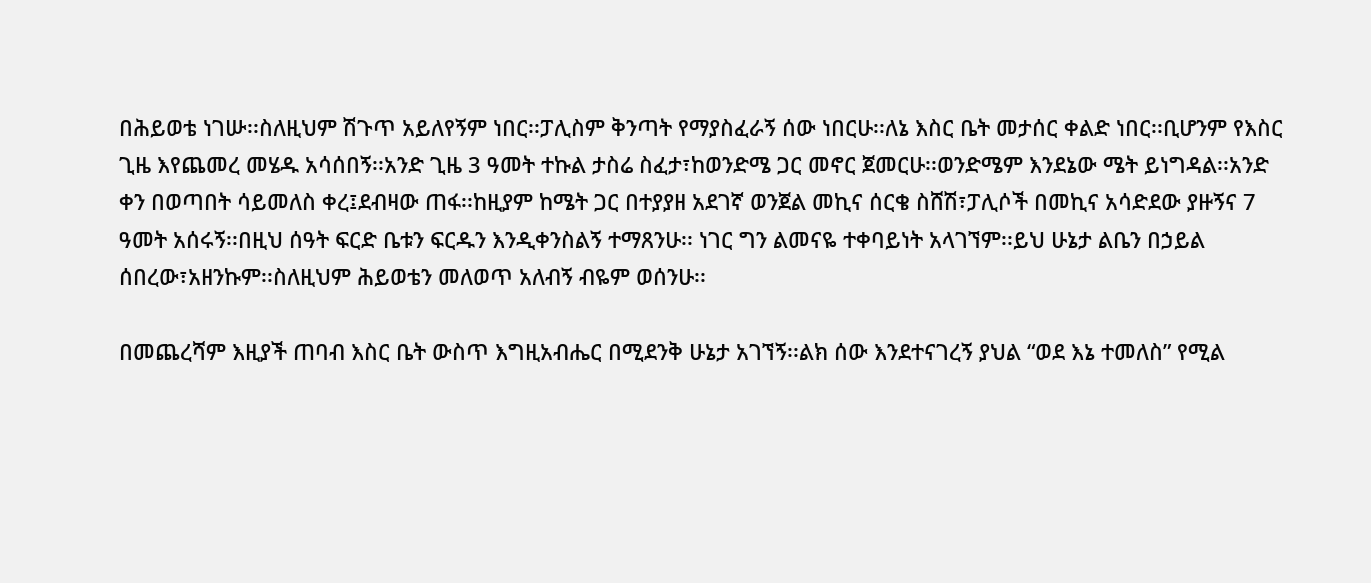በሕይወቴ ነገሡ፡፡ስለዚህም ሽጉጥ አይለየኝም ነበር፡፡ፓሊስም ቅንጣት የማያስፈራኝ ሰው ነበርሁ፡፡ለኔ እስር ቤት መታሰር ቀልድ ነበር፡፡ቢሆንም የእስር ጊዜ እየጨመረ መሄዱ አሳሰበኝ፡፡አንድ ጊዜ 3 ዓመት ተኩል ታስሬ ስፈታ፣ከወንድሜ ጋር መኖር ጀመርሁ፡፡ወንድሜም እንደኔው ሜት ይነግዳል፡፡አንድ ቀን በወጣበት ሳይመለስ ቀረ፤ደብዛው ጠፋ፡፡ከዚያም ከሜት ጋር በተያያዘ አደገኛ ወንጀል መኪና ሰርቄ ስሸሽ፣ፓሊሶች በመኪና አሳድደው ያዙኝና 7 ዓመት አሰሩኝ፡፡በዚህ ሰዓት ፍርድ ቤቱን ፍርዱን እንዲቀንስልኝ ተማጸንሁ፡፡ ነገር ግን ልመናዬ ተቀባይነት አላገኘም፡፡ይህ ሁኔታ ልቤን በኃይል ሰበረው፣አዘንኩም፡፡ስለዚህም ሕይወቴን መለወጥ አለብኝ ብዬም ወሰንሁ፡፡

በመጨረሻም እዚያች ጠባብ እስር ቤት ውስጥ እግዚአብሔር በሚደንቅ ሁኔታ አገኘኝ፡፡ልክ ሰው እንደተናገረኝ ያህል “ወደ እኔ ተመለስ” የሚል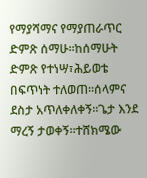የማያሻማና የማያጠራጥር ድምጽ ሰማሁ፡፡ከሰማሁት ድምጽ የተነሣ፣ሕይወቴ በፍጥነት ተለወጠ፡፡ሰላምና ደስታ አጥለቀለቀኝ፡፡ጌታ እንደ ማረኝ ታወቀኝ፡፡ተሸክሜው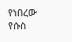የነበረው የሱስ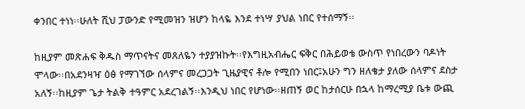ቀንበር ተነነ፡፡ሁለት ሺህ ፓውንድ የሚመዝን ዝሆን ከላዬ እንደ ተነሣ ያህል ነበር የተሰማኝ፡፡

ከዚያም መጽሐፍ ቅዱስ ማጥናትና መጸለዬን ተያያዝኩት፡፡የእግዚአብሔር ፍቅር በሕይወቴ ውስጥ የነበረውን ባዶነት ሞላው፡፡በአደንዛዣ ዕፅ የማገኘው ሰላምና መረጋጋት ጊዜያዊና ቶሎ የሚበን ነበር፤አሁን ግን ዘለቄታ ያለው ሰላምና ደስታ አለኝ፡፡ከዚያም ጌታ ትልቅ ተዓምር አደረገልኝ፡፡እንዲህ ነበር የሆነው፡፡ዘጠኝ ወር ከታሰርሁ በኋላ ከማረሚያ ቤቱ ውጪ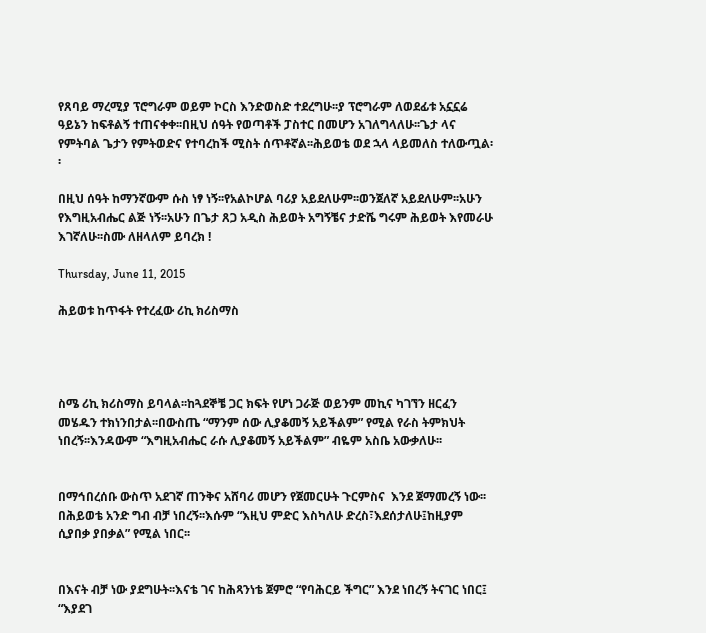የጸባይ ማረሚያ ፕሮግራም ወይም ኮርስ እንድወስድ ተደረግሁ፡፡ያ ፕሮግራም ለወደፊቱ አኗኗሬ ዓይኔን ከፍቶልኝ ተጠናቀቀ፡፡በዚህ ሰዓት የወጣቶች ፓስተር በመሆን አገለግላለሁ፡፡ጌታ ላና የምትባል ጌታን የምትወድና የተባረከች ሚስት ሰጥቶኛል፡፡ሕይወቴ ወደ ኋላ ላይመለስ ተለውጧል፡፡

በዚህ ሰዓት ከማንኛውም ሱስ ነፃ ነኝ፡፡የአልኮሆል ባሪያ አይደለሁም፡፡ወንጀለኛ አይደለሁም፡፡አሁን የእግዚአብሔር ልጅ ነኝ፡፡አሁን በጌታ ጸጋ አዲስ ሕይወት አግኝቼና ታድሼ ግሩም ሕይወት እየመራሁ እገኛለሁ፡፡ስሙ ለዘላለም ይባረክ !

Thursday, June 11, 2015

ሕይወቱ ከጥፋት የተረፈው ሪኪ ክሪስማስ




ስሜ ሪኪ ክሪስማስ ይባላል፡፡ከጓደኞቼ ጋር ክፍት የሆነ ጋራጅ ወይንም መኪና ካገኘን ዘርፈን መሄዱን ተክነንበታል፡፡በውስጤ “ማንም ሰው ሊያቆመኝ አይችልም” የሚል የራስ ትምክህት ነበረኝ፡፡እንዳውም “እግዚአብሔር ራሱ ሊያቆመኝ አይችልም” ብዬም አስቤ አውቃለሁ፡፡


በማኅበረሰቡ ውስጥ አደገኛ ጠንቅና አሸባሪ መሆን የጀመርሁት ጉርምስና  እንደ ጀማመረኝ ነው፡፡በሕይወቴ አንድ ግብ ብቻ ነበረኝ፡፡እሱም “እዚህ ምድር እስካለሁ ድረስ፣እደሰታለሁ፤ከዚያም ሲያበቃ ያበቃል” የሚል ነበር፡፡


በእናት ብቻ ነው ያደግሁት፡፡እናቴ ገና ከሕጻንነቴ ጀምሮ “የባሕርይ ችግር” እንደ ነበረኝ ትናገር ነበር፤ “እያደገ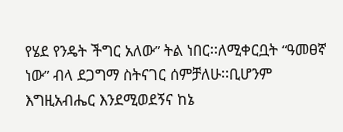የሄደ የንዴት ችግር አለው” ትል ነበር፡፡ለሚቀርቧት “ዓመፀኛ ነው” ብላ ደጋግማ ስትናገር ሰምቻለሁ፡፡ቢሆንም እግዚአብሔር እንደሚወደኝና ከኔ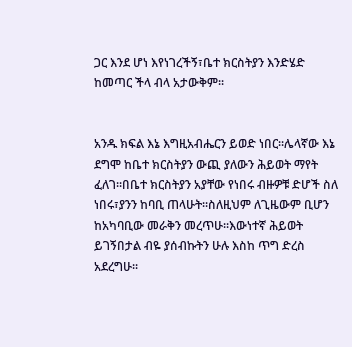ጋር እንደ ሆነ እየነገረችኝ፣ቤተ ክርስትያን እንድሄድ ከመጣር ችላ ብላ አታውቅም፡፡


አንዱ ክፍል እኔ እግዚአብሔርን ይወድ ነበር፡፡ሌላኛው እኔ ደግሞ ከቤተ ክርስትያን ውጪ ያለውን ሕይወት ማየት ፈለገ፡፡በቤተ ክርስትያን አያቸው የነበሩ ብዙዎቹ ድሆች ስለ ነበሩ፣ያንን ከባቢ ጠላሁት፡፡ስለዚህም ለጊዜውም ቢሆን ከአካባቢው መራቅን መረጥሁ፡፡እውነተኛ ሕይወት ይገኝበታል ብዬ ያሰብኩትን ሁሉ እስከ ጥግ ድረስ አደረግሁ፡፡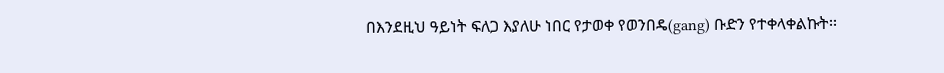በእንደዚህ ዓይነት ፍለጋ እያለሁ ነበር የታወቀ የወንበዴ(gang) ቡድን የተቀላቀልኩት፡፡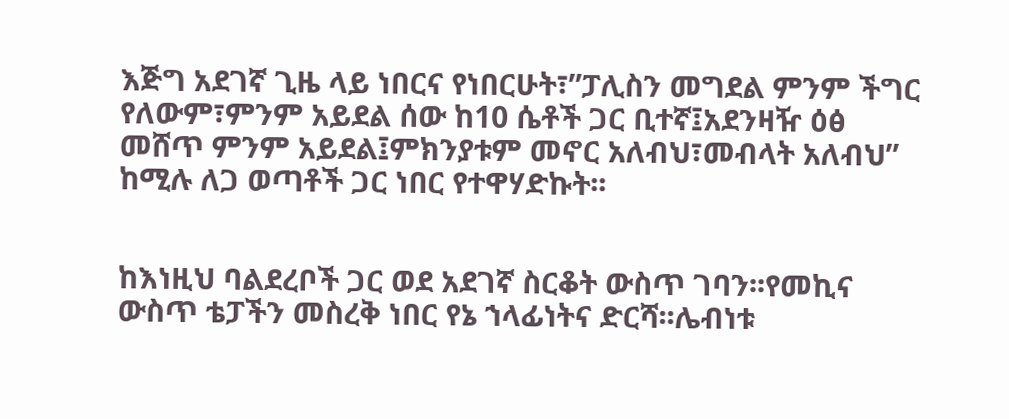እጅግ አደገኛ ጊዜ ላይ ነበርና የነበርሁት፣”ፓሊስን መግደል ምንም ችግር የለውም፣ምንም አይደል ሰው ከ10 ሴቶች ጋር ቢተኛ፤አደንዛዥ ዕፅ መሸጥ ምንም አይደል፤ምክንያቱም መኖር አለብህ፣መብላት አለብህ” ከሚሉ ለጋ ወጣቶች ጋር ነበር የተዋሃድኩት፡፡


ከእነዚህ ባልደረቦች ጋር ወደ አደገኛ ስርቆት ውስጥ ገባን፡፡የመኪና ውስጥ ቴፓችን መስረቅ ነበር የኔ ኀላፊነትና ድርሻ፡፡ሌብነቱ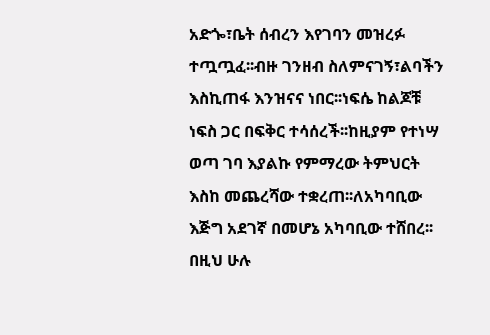አድጐ፣ቤት ሰብረን እየገባን መዝረፉ ተጧጧፈ፡፡ብዙ ገንዘብ ስለምናገኝ፣ልባችን እስኪጠፋ እንዝናና ነበር፡፡ነፍሴ ከልጆቹ ነፍስ ጋር በፍቅር ተሳሰረች፡፡ከዚያም የተነሣ ወጣ ገባ እያልኩ የምማረው ትምህርት እስከ መጨረሻው ተቋረጠ፡፡ለአካባቢው እጅግ አደገኛ በመሆኔ አካባቢው ተሸበረ፡፡በዚህ ሁሉ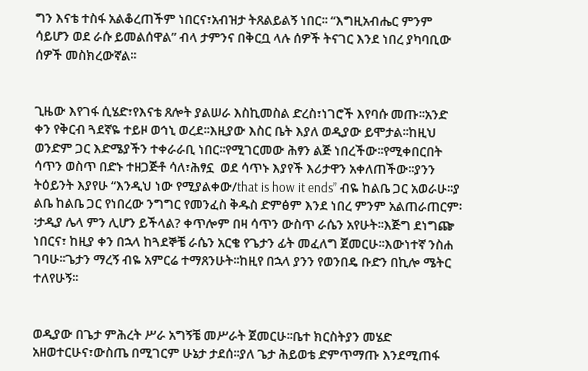ግን እናቴ ተስፋ አልቆረጠችም ነበርና፣አብዝታ ትጸልይልኝ ነበር፡፡ “እግዚአብሔር ምንም ሳይሆን ወደ ራሱ ይመልሰዋል” ብላ ታምንና በቅርቧ ላሉ ሰዎች ትናገር እንደ ነበረ ያካባቢው ሰዎች መስክረውኛል፡፡


ጊዜው እየገፋ ሲሄድ፣የእናቴ ጸሎት ያልሠራ እስኪመስል ድረስ፣ነገሮች እየባሱ መጡ፡፡አንድ ቀን የቅርብ ጓደኛዬ ተይዞ ወኅኒ ወረደ፡፡እዚያው እስር ቤት እያለ ወዲያው ይሞታል፡፡ከዚህ ወንድም ጋር እድሜያችን ተቀራራቢ ነበር፡፡የሚገርመው ሕፃን ልጅ ነበረችው፡፡የሚቀበርበት ሳጥን ወስጥ በድኑ ተዘጋጅቶ ሳለ፣ሕፃኗ  ወደ ሳጥኑ እያየች እሪታዋን አቀለጠችው፡፡ያንን ትዕይንት እያየሁ “እንዲህ ነው የሚያልቀው/that is how it ends” ብዬ ከልቤ ጋር አወራሁ፡፡ያ ልቤ ከልቤ ጋር የነበረው ንግግር የመንፈስ ቅዱስ ድምፅም እንደ ነበረ ምንም አልጠራጠርም፡፡ታዲያ ሌላ ምን ሊሆን ይችላል? ቀጥሎም በዛ ሳጥን ውስጥ ራሴን አየሁት፡፡እጅግ ደነግጬ ነበርና፣ ከዚያ ቀን በኋላ ከጓደኞቼ ራሴን አርቄ የጌታን ፊት መፈለግ ጀመርሁ፡፡እውነተኛ ንስሐ ገባሁ፡፡ጌታን ማረኝ ብዬ አምርሬ ተማጸንሁት፡፡ከዚየ በኋላ ያንን የወንበዴ ቡድን በኪሎ ሜትር ተለየሁኝ፡፡


ወዲያው በጌታ ምሕረት ሥራ አግኝቼ መሥራት ጀመርሁ፡፡ቤተ ክርስትያን መሄድ አዘወተርሁና፣ውስጤ በሚገርም ሁኔታ ታደሰ፡፡ያለ ጌታ ሕይወቴ ድምጥማጡ እንደሚጠፋ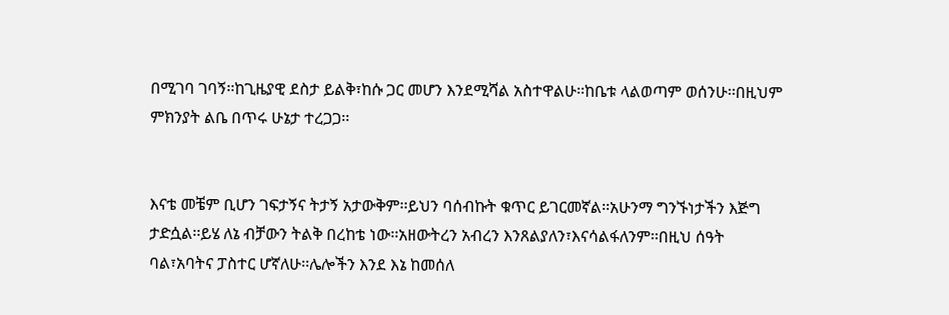በሚገባ ገባኝ፡፡ከጊዜያዊ ደስታ ይልቅ፣ከሱ ጋር መሆን እንደሚሻል አስተዋልሁ፡፡ከቤቱ ላልወጣም ወሰንሁ፡፡በዚህም ምክንያት ልቤ በጥሩ ሁኔታ ተረጋጋ፡፡


እናቴ መቼም ቢሆን ገፍታኝና ትታኝ አታውቅም፡፡ይህን ባሰብኩት ቁጥር ይገርመኛል፡፡አሁንማ ግንኙነታችን እጅግ ታድሷል፡፡ይሄ ለኔ ብቻውን ትልቅ በረከቴ ነው፡፡አዘውትረን አብረን እንጸልያለን፣እናሳልፋለንም፡፡በዚህ ሰዓት ባል፣አባትና ፓስተር ሆኛለሁ፡፡ሌሎችን እንደ እኔ ከመሰለ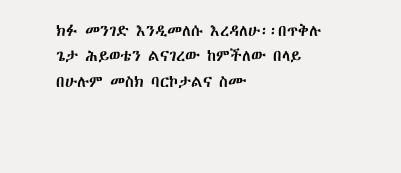ክፉ መንገድ እንዲመለሱ እረዳለሁ፡፡በጥቅሉ ጌታ ሕይወቴን ልናገረው ከምችለው በላይ በሁሉም መስክ ባርኮታልና ስሙ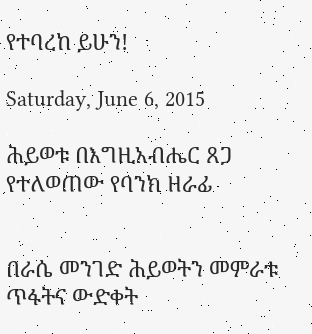የተባረከ ይሁን!

Saturday, June 6, 2015

ሕይወቱ በእግዚአብሔር ጸጋ የተለወጠው የባንክ ዘራፊ


በራሴ መንገድ ሕይወትን መምራቱ ጥፋትና ውድቀት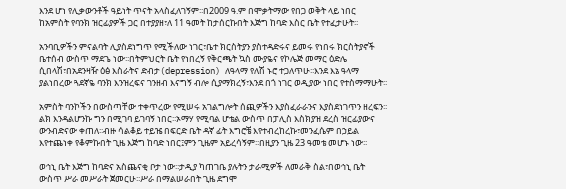እንደ ሆነ የሊቃውንቶች ዓይነት ጥናት አላስፈለገኝም፡፡በ2009 ዓ.ም በሞቃትማው የበጋ ወቅት ላይ ነበር ከአምስት የባንክ ዝርፊያዎች ጋር በተያያዘ፣ለ 11 ዓመት ከታሰርኩበት እጅግ ከባድ እስር ቤት የተፈታሁት፡፡

አንባቢዎችን ምናልባት ሊያስደነግጥ የሚችለው ነገር፣ቤተ ክርስትያን ያስተዳድሩና ይመሩ የነበሩ ክርስትያኖች ቤተሰብ ውስጥ ማደጌ ነው፡፡በትምህርት ቤት የነበረኝ የቅርጫት ኳስ ሙያዬና የኮሌጅ መማር ዕድሌ ሲበላሽ፣በአደንዛዥ ዕፅ እስራትና ድብታ(depression) ለዓላማ የለሽ ኑሮ ተጋለጥሁ፡፡እንደ እኔ ዓላማ ያልነበረው ጓደኛዬ ባንክ እንዝረፍና ገንዘብ እናግኝ ብሎ ሲያማክረኝ፣እንደ በጎ ነገር ወዲያው ነበር የተስማማሁት፡፡

አምስት ባንኮችን በውስጣቸው ተቀጥረው የሚሠሩ አገልግሎት ሰጪዎችን እያስፈራራንና እያስደነገጥን ዘረፍን፡፡ልክ እንዳልሆንኩ ግን በሚገባ ይገባኝ ነበር፡፡ኦማሃ የሚባል ሆቴል ውስጥ በፓሊስ እስክያዝ ደረስ ዝርፊያውና ውንብድናው ቀጠለ፡፡ብዙ ሳልቆይ ተይዤ በፍርድ ቤት ዳኛ ፊት እግሮቼ እየተብረከረኩ፣መንፈሴም በኃይል እየተጨነቀ የቆምኩበት ጊዜ እጅግ ከባድ ነበር፤ምን ጊዜም አይረሳኝም፡፡በዚያን ጊዜ 23 ዓመቴ መሆኑ ነው፡፡

ወኅኒ ቤት እጅግ ከባድና አስጨናቂ ቦታ ነው፡፡ታዲያ ካጠገቤ ያሉትን ታራሚዎች ለመራቅ ስል፣በወኅኒ ቤት ውስጥ ሥራ መሥራት ጀመርሁ፡፡ሥራ በማልሠራበት ጊዜ ደግሞ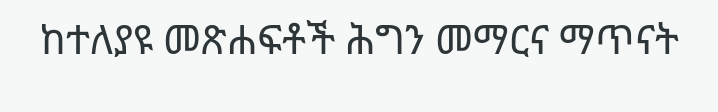ከተለያዩ መጽሐፍቶች ሕግን መማርና ማጥናት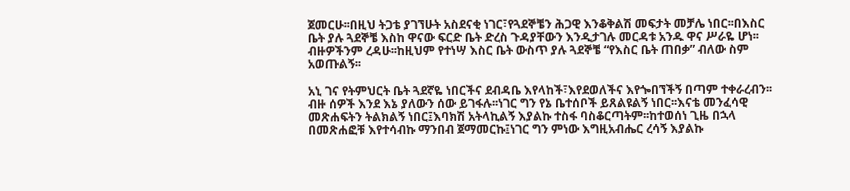ጀመርሁ፡፡በዚህ ትጋቴ ያገኘሁት አስደናቂ ነገር፣የጓደኞቼን ሕጋዊ እንቆቅልሽ መፍታት መቻሌ ነበር፡፡በእስር ቤት ያሉ ጓደኞቼ እስከ ዋናው ፍርድ ቤት ድረስ ጉዳያቸውን እንዲታገሉ መርዳቱ አንዱ ዋና ሥራዬ ሆነ፡፡ብዙዎችንም ረዳሁ፡፡ከዚህም የተነሣ እስር ቤት ውስጥ ያሉ ጓደኞቼ “የእስር ቤት ጠበቃ” ብለው ስም አወጡልኝ፡፡

አኒ ገና የትምህርት ቤት ጓደኛዬ ነበርችና ደብዳቤ እየላከች፣እየደወለችና እየጐበኘችኝ በጣም ተቀራረብን፡፡ብዙ ሰዎች እንደ እኔ ያለውን ሰው ይገፋሉ፡፡ነገር ግን የኔ ቤተሰቦች ይጸልዩልኝ ነበር፡፡እናቴ መንፈሳዊ መጽሐፍትን ትልክልኝ ነበር፤እባክሽ አትላኪልኝ እያልኩ ተስፋ ባስቆርጣትም፡፡ከተወሰነ ጊዜ በኋላ በመጽሐፎቹ እየተሳብኩ ማንበብ ጀማመርኩ፤ነገር ግን ምነው እግዚአብሔር ረሳኝ እያልኩ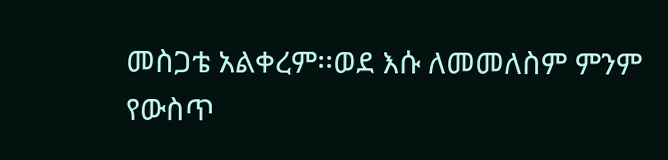መስጋቴ አልቀረም፡፡ወደ እሱ ለመመለስም ምንም የውስጥ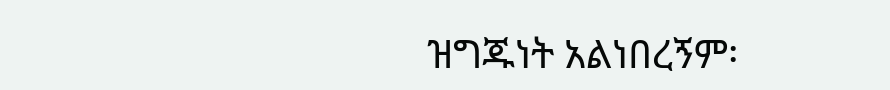ዝግጁነት አልነበረኝም፡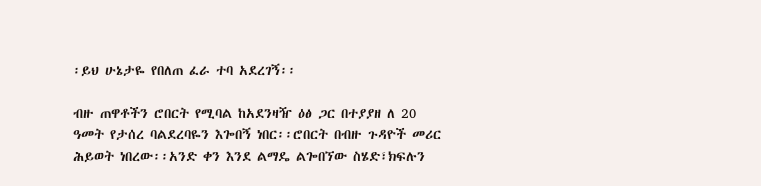፡ይህ ሁኔታዬ የበለጠ ፈራ ተባ አደረገኝ፡፡

ብዙ ጠዋቶችን ሮበርት የሚባል ከአደንዛዥ ዕፅ ጋር በተያያዘ ለ 20 ዓመት የታሰረ ባልደረባዬን እጐበኝ ነበር፡፡ሮበርት በብዙ ጉዳዮች መሪር ሕይወት ነበረው፡፡አንድ ቀን እንደ ልማዴ ልጐበኘው ስሄድ፣ክፍሉን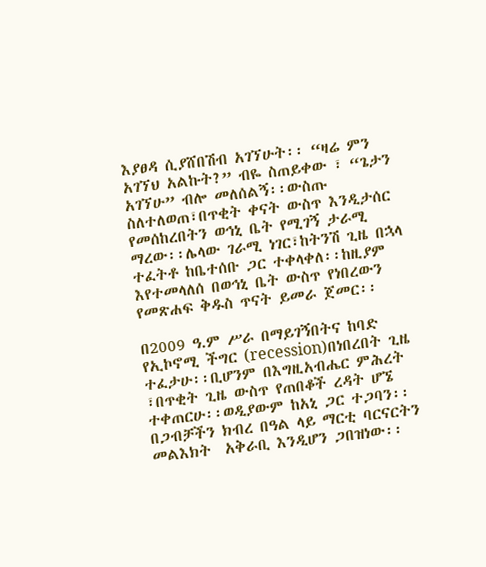እያፀዳ ሲያሸበሽብ አገኘሁት፡፡ “ዛሬ ምን አገኘህ አልኩት?” ብዬ ስጠይቀው ፣ “ጌታን አገኘሁ” ብሎ መለሰልኝ፡፡ውስጡ ስለተለወጠ፣በጥቂት ቀናት ውስጥ እንዲታሰር የመሰከረበትን ወኅኒ ቤት የሚገኝ ታራሚ ማረው፡፡ሌላው ገራሚ ነገር፣ከትንሽ ጊዜ በኋላ ተፈትቶ ከቤተሰቡ ጋር ተቀላቀለ፡፡ከዚያም እየተመላለሰ በወኅኒ ቤት ውስጥ የነበረውን የመጽሐፍ ቅዱስ ጥናት ይመራ ጀመር፡፡

በ2009 ዓ.ም ሥራ በማይገኝበትና ከባድ የኢኮኖሚ ችግር (recession)በነበረበት ጊዜ ተፈታሁ፡፡ቢሆንም በእግዚአብሔር ምሕረት ፣በጥቂት ጊዜ ውስጥ የጠበቆች ረዳት ሆኜ ተቀጠርሁ፡፡ወዲያውም ከአኒ ጋር ተጋባን፡፡በጋብቻችን ክብረ በዓል ላይ ማርቲ ባርናርትን መልእክት  አቅራቢ እንዲሆን ጋበዝነው፡፡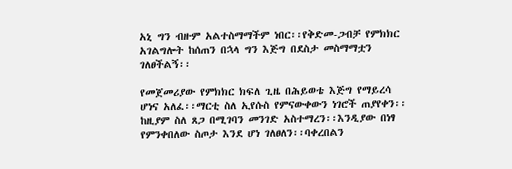አኒ ግን ብዙም አልተስማማችም ነበር፡፡የቅድመ-ጋብቻ የምክክር አገልግሎት ከሰጠን በኋላ ግን እጅግ በደስታ መስማማቷን ገለፀችልኝ፡፡

የመጀመሪያው የምክክር ክፍለ ጊዜ በሕይወቴ እጅግ የማይረሳ ሆነና አለፈ፡፡ማርቲ ስለ ኢየሱስ የምናውቀውን ነገሮች ጠያየቀን፡፡ከዚያም ስለ ጸጋ በሚገባን መንገድ አስተማረን፡፡እንዲያው በነፃ የምንቀበለው ስጦታ እንደ ሆነ ገለፀለን፡፡ባቀረበልን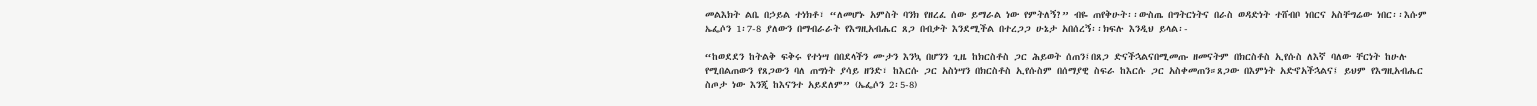መልእክት ልቤ በኃይል ተነክቶ፣ “ለመሆኑ አምስት ባንክ የዘረፈ ሰው ይማራል ነው የምትለኝ?” ብዬ ጠየቅሁት፡፡ውስጤ በግትርነትና በራስ ወዳድነት ተሸብቦ ነበርና አስቸግሬው ነበር፡፡እሱም ኤፌሶን 1፡7-8 ያለውን በማብራራት የእግዚአብሔር ጸጋ በብቃት እንደሚችል በተረጋጋ ሁኔታ አበሰረኝ፡፡ክፍሉ እንዲህ ይላል፡-

“ከወደደን ከትልቅ ፍቅሩ የተነሣ በበደላችን ሙታን እንኳ በሆንን ጊዜ ከክርስቶስ ጋር ሕይወት ሰጠን፤በጸጋ ድናችኋልናበሚመጡ ዘመናትም በክርስቶስ ኢየሱስ ለእኛ ባለው ቸርነት ከሁሉ የሚበልጠውን የጸጋውን ባለ ጠግነት ያሳይ ዘንድ፣ ከእርሱ ጋር አስነሣን በክርስቶስ ኢየሱስም በሰማያዊ ስፍራ ከእርሱ ጋር አስቀመጠን።ጸጋው በእምነት አድኖአችኋልና፤ ይህም የእግዚአብሔር ስጦታ ነው እንጂ ከእናንተ አይደለም” (ኤፌሶን 2፡5-8)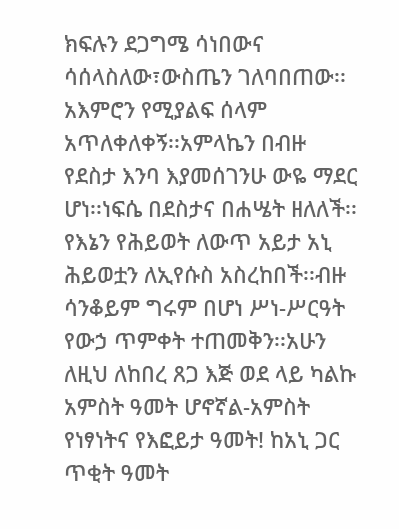ክፍሉን ደጋግሜ ሳነበውና ሳሰላስለው፣ውስጤን ገለባበጠው፡፡አእምሮን የሚያልፍ ሰላም አጥለቀለቀኝ፡፡አምላኬን በብዙ የደስታ እንባ እያመሰገንሁ ውዬ ማደር ሆነ፡፡ነፍሴ በደስታና በሐሤት ዘለለች፡፡የእኔን የሕይወት ለውጥ አይታ አኒ ሕይወቷን ለኢየሱስ አስረከበች፡፡ብዙ ሳንቆይም ግሩም በሆነ ሥነ-ሥርዓት የውኃ ጥምቀት ተጠመቅን፡፡አሁን ለዚህ ለከበረ ጸጋ እጅ ወደ ላይ ካልኩ አምስት ዓመት ሆኖኛል-አምስት የነፃነትና የእፎይታ ዓመት! ከአኒ ጋር ጥቂት ዓመት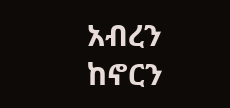አብረን ከኖርን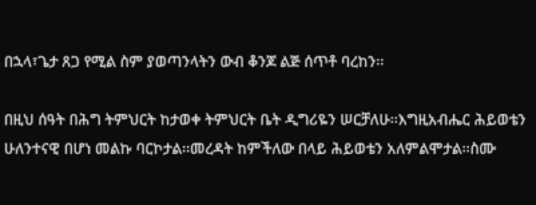በኋላ፣ጌታ ጸጋ የሚል ስም ያወጣንላትን ውብ ቆንጆ ልጅ ሰጥቶ ባረከን፡፡

በዚህ ሰዓት በሕግ ትምህርት ከታወቀ ትምህርት ቤት ዲግሪዬን ሠርቻለሁ፡፡እግዚአብሔር ሕይወቴን ሁለንተናዊ በሆነ መልኩ ባርኮታል፡፡መረዳት ከምችለው በላይ ሕይወቴን አለምልሞታል፡፡ስሙ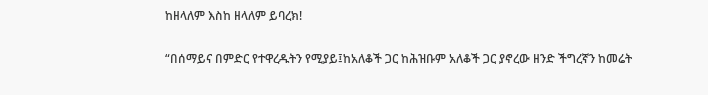ከዘላለም እስከ ዘላለም ይባረክ!

“በሰማይና በምድር የተዋረዱትን የሚያይ፤ከአለቆች ጋር ከሕዝቡም አለቆች ጋር ያኖረው ዘንድ ችግረኛን ከመሬት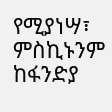የሚያነሣ፣ ምስኪኑንም ከፋንድያ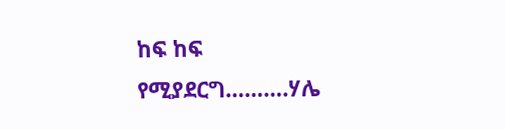ከፍ ከፍ የሚያደርግ……….ሃሌ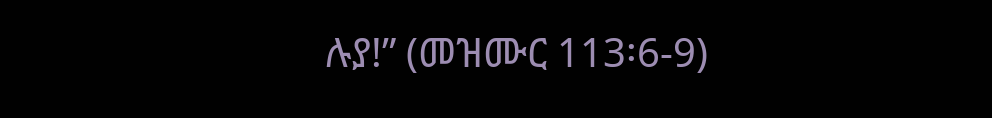ሉያ!” (መዝሙር 113፡6-9)